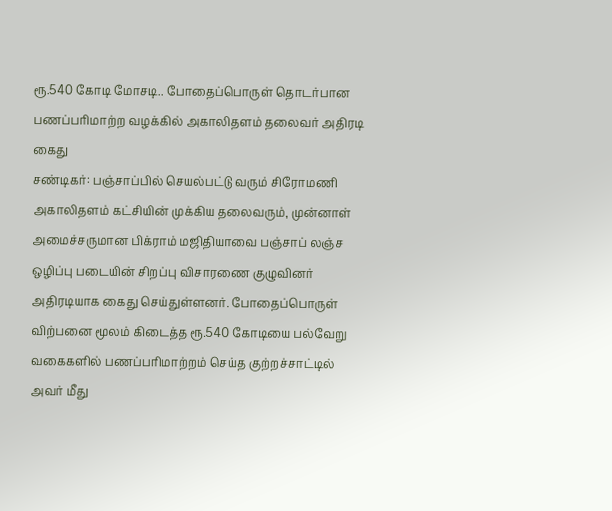ரூ.540 கோடி மோசடி.. போதைப்பொருள் தொடர்பான பணப்பரிமாற்ற வழக்கில் அகாலிதளம் தலைவர் அதிரடி கைது
சண்டிகர்: பஞ்சாப்பில் செயல்பட்டு வரும் சிரோமணி அகாலிதளம் கட்சியின் முக்கிய தலைவரும், முன்னாள் அமைச்சருமான பிக்ராம் மஜிதியாவை பஞ்சாப் லஞ்ச ஒழிப்பு படையின் சிறப்பு விசாரணை குழுவினர் அதிரடியாக கைது செய்துள்ளனர். போதைப்பொருள் விற்பனை மூலம் கிடைத்த ரூ.540 கோடியை பல்வேறு வகைகளில் பணப்பரிமாற்றம் செய்த குற்றச்சாட்டில் அவர் மீது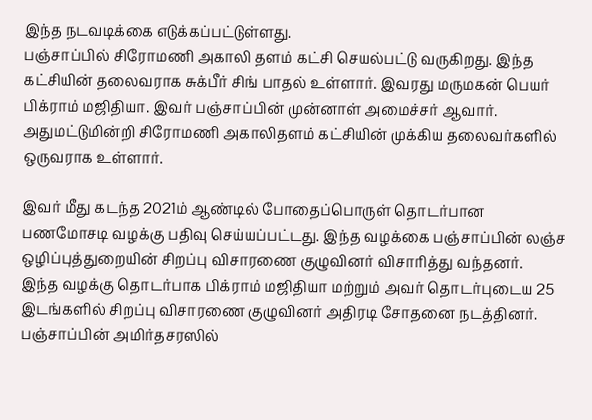இந்த நடவடிக்கை எடுக்கப்பட்டுள்ளது.
பஞ்சாப்பில் சிரோமணி அகாலி தளம் கட்சி செயல்பட்டு வருகிறது. இந்த கட்சியின் தலைவராக சுக்பீர் சிங் பாதல் உள்ளார். இவரது மருமகன் பெயர் பிக்ராம் மஜிதியா. இவர் பஞ்சாப்பின் முன்னாள் அமைச்சர் ஆவார். அதுமட்டுமின்றி சிரோமணி அகாலிதளம் கட்சியின் முக்கிய தலைவர்களில் ஒருவராக உள்ளார்.

இவர் மீது கடந்த 2021ம் ஆண்டில் போதைப்பொருள் தொடர்பான பணமோசடி வழக்கு பதிவு செய்யப்பட்டது. இந்த வழக்கை பஞ்சாப்பின் லஞ்ச ஒழிப்புத்துறையின் சிறப்பு விசாரணை குழுவினர் விசாரித்து வந்தனர்.
இந்த வழக்கு தொடர்பாக பிக்ராம் மஜிதியா மற்றும் அவர் தொடர்புடைய 25 இடங்களில் சிறப்பு விசாரணை குழுவினர் அதிரடி சோதனை நடத்தினர். பஞ்சாப்பின் அமிர்தசரஸில்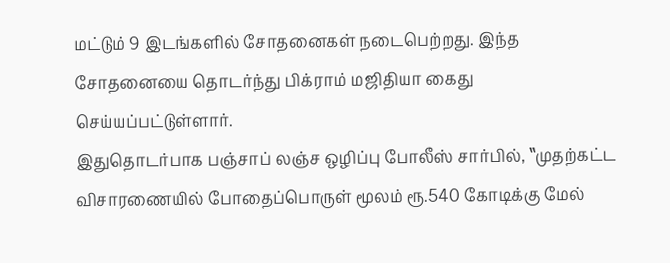மட்டும் 9 இடங்களில் சோதனைகள் நடைபெற்றது. இந்த சோதனையை தொடர்ந்து பிக்ராம் மஜிதியா கைது செய்யப்பட்டுள்ளார்.
இதுதொடர்பாக பஞ்சாப் லஞ்ச ஒழிப்பு போலீஸ் சார்பில், ‛‛முதற்கட்ட விசாரணையில் போதைப்பொருள் மூலம் ரூ.540 கோடிக்கு மேல்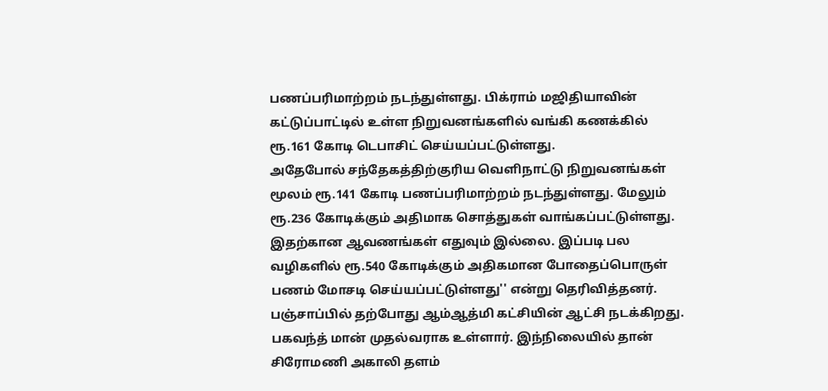பணப்பரிமாற்றம் நடந்துள்ளது. பிக்ராம் மஜிதியாவின் கட்டுப்பாட்டில் உள்ள நிறுவனங்களில் வங்கி கணக்கில் ரூ.161 கோடி டெபாசிட் செய்யப்பட்டுள்ளது.
அதேபோல் சந்தேகத்திற்குரிய வெளிநாட்டு நிறுவனங்கள் மூலம் ரூ.141 கோடி பணப்பரிமாற்றம் நடந்துள்ளது. மேலும் ரூ.236 கோடிக்கும் அதிமாக சொத்துகள் வாங்கப்பட்டுள்ளது. இதற்கான ஆவணங்கள் எதுவும் இல்லை. இப்படி பல வழிகளில் ரூ.540 கோடிக்கும் அதிகமான போதைப்பொருள் பணம் மோசடி செய்யப்பட்டுள்ளது'' என்று தெரிவித்தனர்.
பஞ்சாப்பில் தற்போது ஆம்ஆத்மி கட்சியின் ஆட்சி நடக்கிறது. பகவந்த் மான் முதல்வராக உள்ளார். இந்நிலையில் தான் சிரோமணி அகாலி தளம்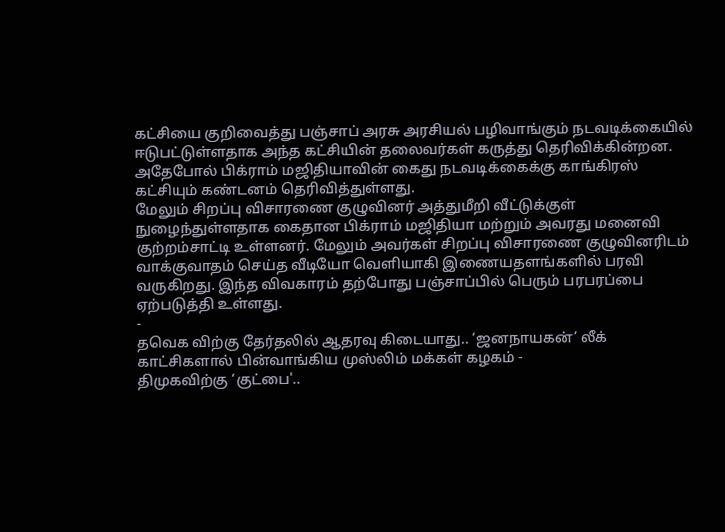கட்சியை குறிவைத்து பஞ்சாப் அரசு அரசியல் பழிவாங்கும் நடவடிக்கையில் ஈடுபட்டுள்ளதாக அந்த கட்சியின் தலைவர்கள் கருத்து தெரிவிக்கின்றன. அதேபோல் பிக்ராம் மஜிதியாவின் கைது நடவடிக்கைக்கு காங்கிரஸ் கட்சியும் கண்டனம் தெரிவித்துள்ளது.
மேலும் சிறப்பு விசாரணை குழுவினர் அத்துமீறி வீட்டுக்குள் நுழைந்துள்ளதாக கைதான பிக்ராம் மஜிதியா மற்றும் அவரது மனைவி குற்றம்சாட்டி உள்ளனர். மேலும் அவர்கள் சிறப்பு விசாரணை குழுவினரிடம் வாக்குவாதம் செய்த வீடியோ வெளியாகி இணையதளங்களில் பரவி வருகிறது. இந்த விவகாரம் தற்போது பஞ்சாப்பில் பெரும் பரபரப்பை ஏற்படுத்தி உள்ளது.
-
தவெக விற்கு தேர்தலில் ஆதரவு கிடையாது.. ‘ஜனநாயகன்’ லீக் காட்சிகளால் பின்வாங்கிய முஸ்லிம் மக்கள் கழகம் -
திமுகவிற்கு ‘குட்பை'..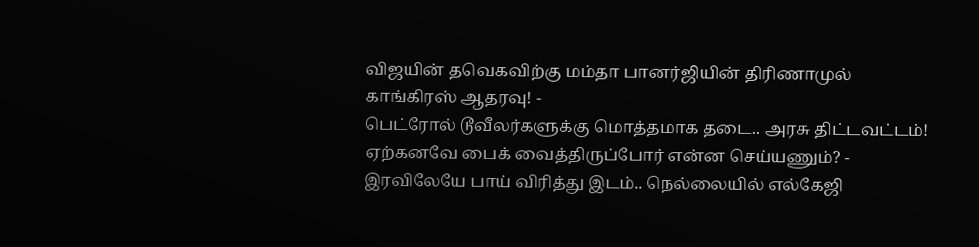விஜயின் தவெகவிற்கு மம்தா பானர்ஜியின் திரிணாமுல் காங்கிரஸ் ஆதரவு! -
பெட்ரோல் டூவீலர்களுக்கு மொத்தமாக தடை.. அரசு திட்டவட்டம்! ஏற்கனவே பைக் வைத்திருப்போர் என்ன செய்யணும்? -
இரவிலேயே பாய் விரித்து இடம்.. நெல்லையில் எல்கேஜி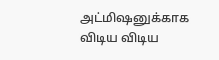அட்மிஷனுக்காக விடிய விடிய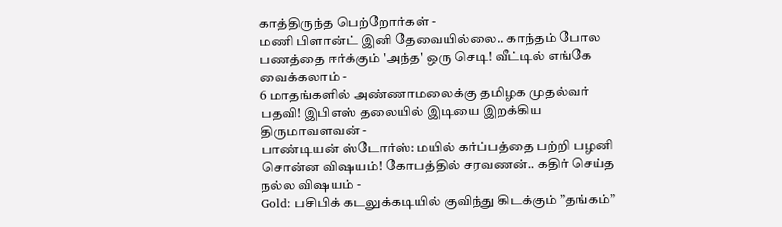காத்திருந்த பெற்றோர்கள் -
மணி பிளான்ட் இனி தேவையில்லை.. காந்தம் போல பணத்தை ஈர்க்கும் 'அந்த' ஒரு செடி! வீட்டில் எங்கே வைக்கலாம் -
6 மாதங்களில் அண்ணாமலைக்கு தமிழக முதல்வர் பதவி! இபிஎஸ் தலையில் இடியை இறக்கிய திருமாவளவன் -
பாண்டியன் ஸ்டோர்ஸ்: மயில் கர்ப்பத்தை பற்றி பழனி சொன்ன விஷயம்! கோபத்தில் சரவணன்.. கதிர் செய்த நல்ல விஷயம் -
Gold: பசிபிக் கடலுக்கடியில் குவிந்து கிடக்கும் ”தங்கம்”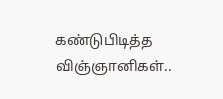கண்டுபிடித்த விஞ்ஞானிகள்..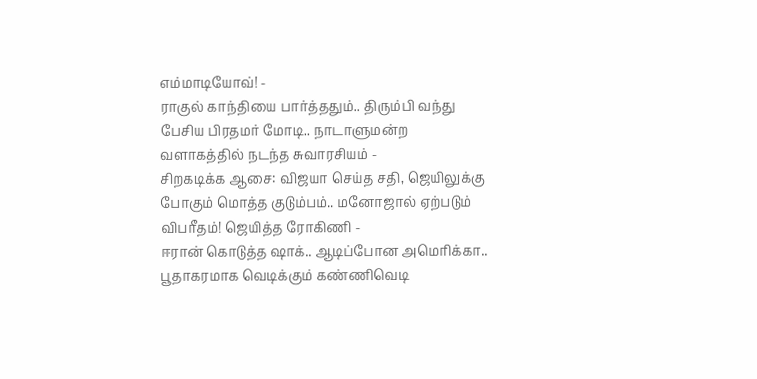எம்மாடியோவ்! -
ராகுல் காந்தியை பார்த்ததும்.. திரும்பி வந்து பேசிய பிரதமர் மோடி.. நாடாளுமன்ற வளாகத்தில் நடந்த சுவாரசியம் -
சிறகடிக்க ஆசை: விஜயா செய்த சதி, ஜெயிலுக்கு போகும் மொத்த குடும்பம்.. மனோஜால் ஏற்படும் விபரீதம்! ஜெயித்த ரோகிணி -
ஈரான் கொடுத்த ஷாக்.. ஆடிப்போன அமெரிக்கா.. பூதாகரமாக வெடிக்கும் கண்ணிவெடி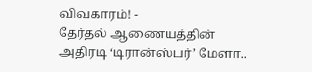விவகாரம்! -
தேர்தல் ஆணையத்தின் அதிரடி ‘டிரான்ஸ்பர்’ மேளா..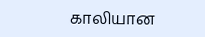காலியான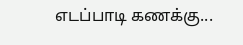எடப்பாடி கணக்கு...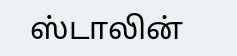ஸ்டாலின்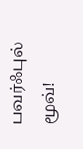பவர்ஃபுல் மூவ்!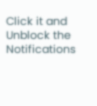Click it and Unblock the Notifications